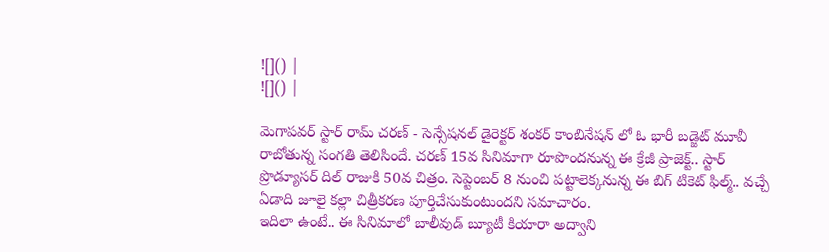![]() |
![]() |

మెగాపవర్ స్టార్ రామ్ చరణ్ - సెన్సేషనల్ డైరెక్టర్ శంకర్ కాంబినేషన్ లో ఓ భారీ బడ్జెట్ మూవీ రాబోతున్న సంగతి తెలిసిందే. చరణ్ 15వ సినిమాగా రూపొందనున్న ఈ క్రేజీ ప్రాజెక్ట్.. స్టార్ ప్రొడ్యూసర్ దిల్ రాజుకి 50వ చిత్రం. సెప్టెంబర్ 8 నుంచి పట్టాలెక్కనున్న ఈ బిగ్ టికెట్ ఫిల్మ్.. వచ్చే ఏడాది జూలై కల్లా చిత్రీకరణ పూర్తిచేసుకుంటుందని సమాచారం.
ఇదిలా ఉంటే.. ఈ సినిమాలో బాలీవుడ్ బ్యూటీ కియారా అద్వాని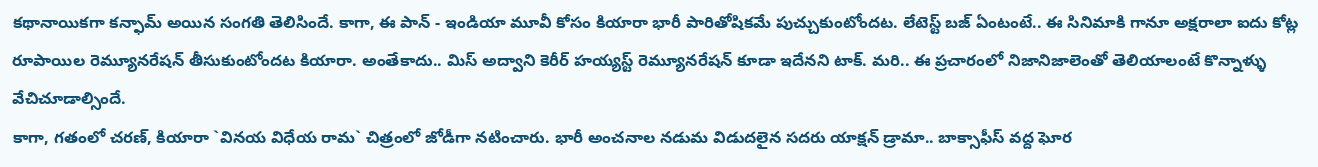కథానాయికగా కన్ఫామ్ అయిన సంగతి తెలిసిందే. కాగా, ఈ పాన్ - ఇండియా మూవీ కోసం కియారా భారీ పారితోషికమే పుచ్చుకుంటోందట. లేటెస్ట్ బజ్ ఏంటంటే.. ఈ సినిమాకి గానూ అక్షరాలా ఐదు కోట్ల రూపాయిల రెమ్యూనరేషన్ తీసుకుంటోందట కియారా. అంతేకాదు.. మిస్ అద్వాని కెరీర్ హయ్యస్ట్ రెమ్యూనరేషన్ కూడా ఇదేనని టాక్. మరి.. ఈ ప్రచారంలో నిజానిజాలెంతో తెలియాలంటే కొన్నాళ్ళు వేచిచూడాల్సిందే.
కాగా, గతంలో చరణ్, కియారా `వినయ విధేయ రామ` చిత్రంలో జోడీగా నటించారు. భారీ అంచనాల నడుమ విడుదలైన సదరు యాక్షన్ డ్రామా.. బాక్సాఫీస్ వద్ద ఘోర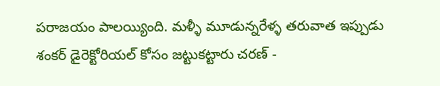పరాజయం పాలయ్యింది. మళ్ళీ మూడున్నరేళ్ళ తరువాత ఇప్పుడు శంకర్ డైరెక్టోరియల్ కోసం జట్టుకట్టారు చరణ్ -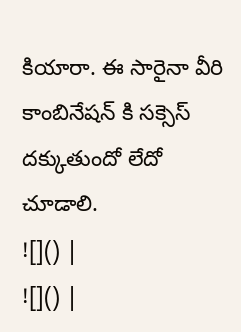కియారా. ఈ సారైనా వీరి కాంబినేషన్ కి సక్సెస్ దక్కుతుందో లేదో చూడాలి.
![]() |
![]() |